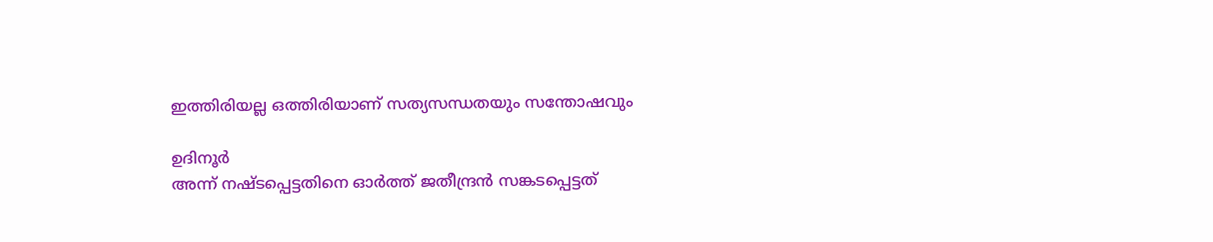ഇത്തിരിയല്ല ഒത്തിരിയാണ് സത്യസന്ധതയും സന്തോഷവും

ഉദിനൂർ
അന്ന് നഷ്ടപ്പെട്ടതിനെ ഓർത്ത് ജതീന്ദ്രൻ സങ്കടപ്പെട്ടത്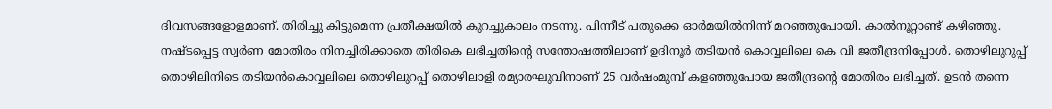ദിവസങ്ങളോളമാണ്. തിരിച്ചു കിട്ടുമെന്ന പ്രതീക്ഷയിൽ കുറച്ചുകാലം നടന്നു. പിന്നീട് പതുക്കെ ഓർമയിൽനിന്ന് മറഞ്ഞുപോയി. കാൽനൂറ്റാണ്ട് കഴിഞ്ഞു. നഷ്ടപ്പെട്ട സ്വർണ മോതിരം നിനച്ചിരിക്കാതെ തിരികെ ലഭിച്ചതിന്റെ സന്തോഷത്തിലാണ് ഉദിനൂർ തടിയൻ കൊവ്വലിലെ കെ വി ജതീന്ദ്രനിപ്പോൾ. തൊഴിലുറുപ്പ് തൊഴിലിനിടെ തടിയൻകൊവ്വലിലെ തൊഴിലുറപ്പ് തൊഴിലാളി രമ്യാരഘുവിനാണ് 25 വർഷംമുമ്പ് കളഞ്ഞുപോയ ജതീന്ദ്രന്റെ മോതിരം ലഭിച്ചത്. ഉടൻ തന്നെ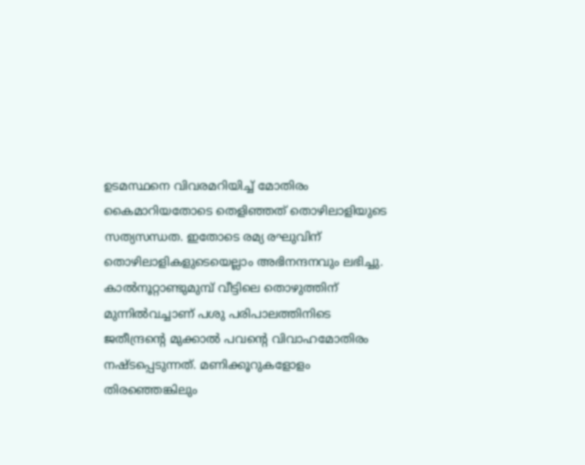ഉടമസ്ഥനെ വിവരമറിയിച്ച് മോതിരം കൈമാറിയതോടെ തെളിഞ്ഞത് തൊഴിലാളിയുടെ സത്യസന്ധത. ഇതോടെ രമ്യ രഘുവിന് തൊഴിലാളികളുടെയെല്ലാം അഭിനന്ദനവും ലഭിച്ചു. കാൽനൂറ്റാണ്ടുമുമ്പ് വീട്ടിലെ തൊഴുത്തിന് മുന്നിൽവച്ചാണ് പശു പരിപാലത്തിനിടെ ജതീന്ദ്രന്റെ മുക്കാൽ പവന്റെ വിവാഹമോതിരം നഷ്ടപ്പെടുന്നത്. മണിക്കൂറുകളോളം തിരഞ്ഞെങ്കിലും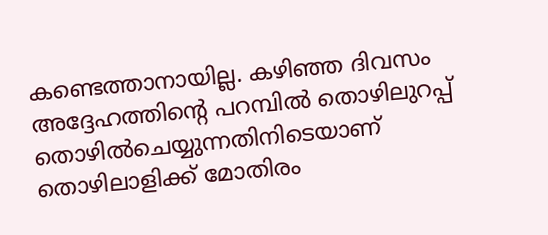കണ്ടെത്താനായില്ല. കഴിഞ്ഞ ദിവസം അദ്ദേഹത്തിന്റെ പറമ്പിൽ തൊഴിലുറപ്പ് തൊഴിൽചെയ്യുന്നതിനിടെയാണ് തൊഴിലാളിക്ക് മോതിരം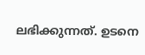ലഭിക്കുന്നത്. ഉടനെ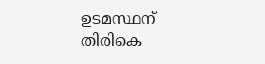ഉടമസ്ഥന് തിരികെ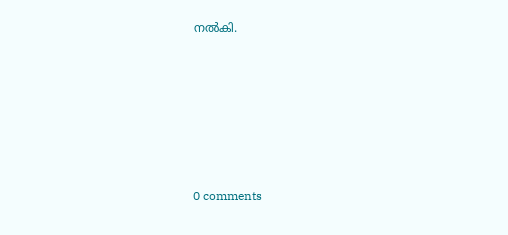നൽകി.









0 comments